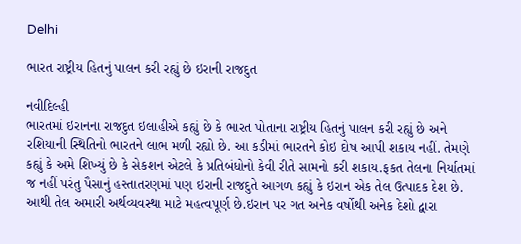Delhi

ભારત રાષ્ટ્રીય હિતનું પાલન કરી રહ્યું છે ઇરાની રાજદુત

નવીદિલ્હી
ભારતમાં ઇરાનના રાજદુત ઇલાહીએ કહ્યું છે કે ભારત પોતાના રાષ્ટ્રીય હિતનું પાલન કરી રહ્યું છે અને રશિયાની સ્થિતિનો ભારતને લાભ મળી રહ્યો છે. આ કડીમાં ભારતને કોઇ દોષ આપી શકાય નહીં. તેમણે કહ્યું કે અમે શિખ્યું છે કે સેકશન એટલે કે પ્રતિબંધોનો કેવી રીતે સામનો કરી શકાય.ફકત તેલના નિર્યાતમાં જ નહીં પરંતુ પૈસાનું હસ્તાતરણમાં પણ ઇરાની રાજદુતે આગળ કહ્યું કે ઇરાન એક તેલ ઉત્પાદક દેશ છે. આથી તેલ અમારી અર્થવ્યવસ્થા માટે મહત્વપૂર્ણ છે.ઇરાન પર ગત અનેક વર્ષોથી અનેક દેશો દ્વારા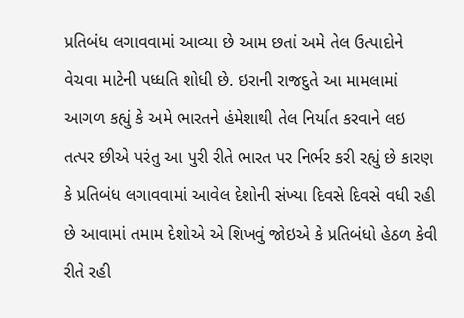પ્રતિબંધ લગાવવામાં આવ્યા છે આમ છતાં અમે તેલ ઉત્પાદોને વેચવા માટેની પધ્ધતિ શોધી છે. ઇરાની રાજદુતે આ મામલામાં આગળ કહ્યું કે અમે ભારતને હંમેશાથી તેલ નિર્યાત કરવાને લઇ તત્પર છીએ પરંતુ આ પુરી રીતે ભારત પર નિર્ભર કરી રહ્યું છે કારણ કે પ્રતિબંધ લગાવવામાં આવેલ દેશોની સંખ્યા દિવસે દિવસે વધી રહી છે આવામાં તમામ દેશોએ એ શિખવું જોઇએ કે પ્રતિબંધો હેઠળ કેવી રીતે રહી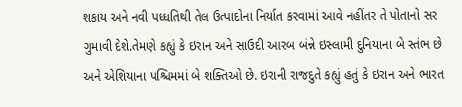શકાય અને નવી પધ્ધતિથી તેલ ઉત્પાદોના નિર્યાત કરવામાં આવે નહીંતર તે પોતાનો સર ગુમાવી દેશે.તેમણે કહ્યું કે ઇરાન અને સાઉદી આરબ બંન્ને ઇસ્લામી દુનિયાના બે સ્તંભ છે અને એશિયાના પશ્ચિમમાં બે શક્તિઓ છે. ઇરાની રાજદુતે કહ્યું હતું કે ઇરાન અને ભારત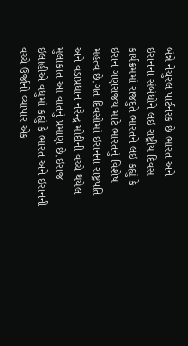બંન્ને નેચુરલ પાર્ટનરક છે ભારત અને ઇરાનના સંબંધોને લઇ રાષ્ટ્રીય દિવસ કાર્યક્રમમાં રાજદુતે ભારતને લઇ કહ્યું કે ઇરાન ગણરાજય માટે ભારતનું વિશેષ મહત્વ છે.ગત દિવસોમાં ઇરાનના રાષ્ટ્રપતિ અને વડાપ્રધાન નરેન્દ્ર મોદીની વચ્ચે થયેલ મુલાકાત આ વાતનું પ્રમાણ છે.ઇરાજ ઇલાહીએ વધુમાં કહ્યું કે ભારત અને ઇરાનની વચ્ચે ઉર્જાનો વ્યાપાર એક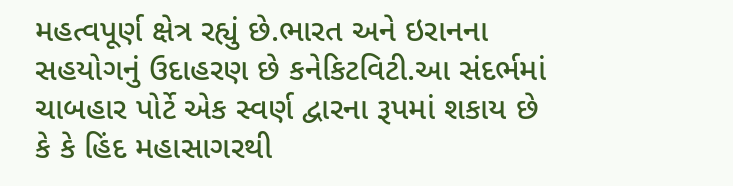મહત્વપૂર્ણ ક્ષેત્ર રહ્યું છે.ભારત અને ઇરાનના સહયોગનું ઉદાહરણ છે કનેકિટવિટી.આ સંદર્ભમાં ચાબહાર પોર્ટે એક સ્વર્ણ દ્વારના રૂપમાં શકાય છે કે કે હિંદ મહાસાગરથી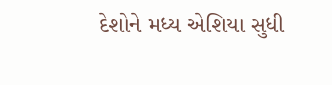દેશોને મધ્ય એશિયા સુધી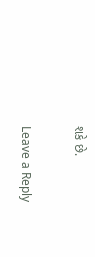શકે છે.

Leave a Reply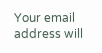Your email address will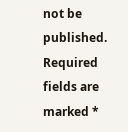not be published. Required fields are marked *